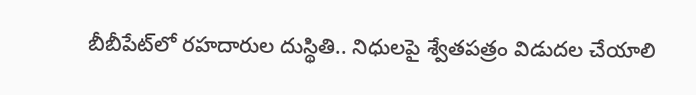బీబీపేట్‌లో రహదారుల దుస్థితి.. నిధులపై శ్వేతపత్రం విడుదల చేయాలి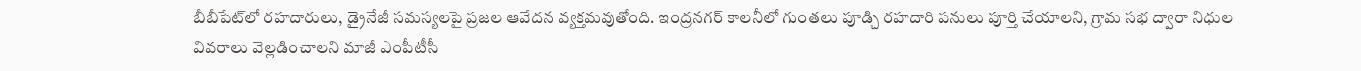బీబీపేట్‌లో రహదారులు, డ్రైనేజీ సమస్యలపై ప్రజల ఆవేదన వ్యక్తమవుతోంది. ఇంద్రనగర్ కాలనీలో గుంతలు పూడ్చి రహదారి పనులు పూర్తి చేయాలని, గ్రామ సభ ద్వారా నిధుల వివరాలు వెల్లడించాలని మాజీ ఎంపీటీసీ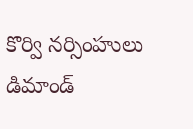కొర్వి నర్సింహులు డిమాండ్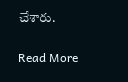చేశారు.

Read More